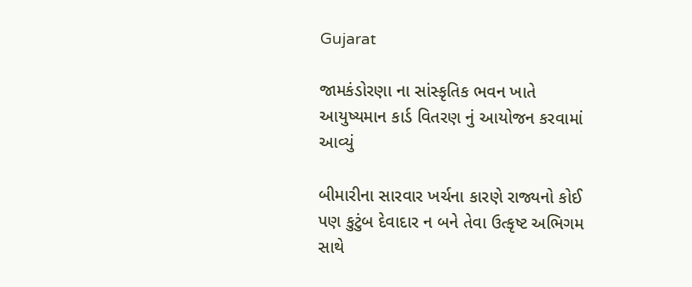Gujarat

જામકંડોરણા ના સાંસ્કૃતિક ભવન ખાતે આયુષ્યમાન કાર્ડ વિતરણ નું આયોજન કરવામાં આવ્યું

બીમારીના સારવાર ખર્ચના કારણે રાજ્યનો કોઈ પણ કુટુંબ દેવાદાર ન બને તેવા ઉત્કૃષ્ટ અભિગમ સાથે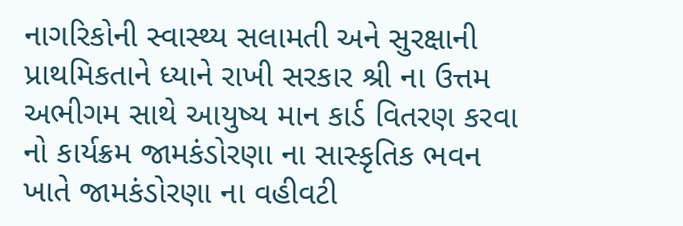નાગરિકોની સ્વાસ્થ્ય સલામતી અને સુરક્ષાની પ્રાથમિકતાને ધ્યાને રાખી સરકાર શ્રી ના ઉત્તમ અભીગમ સાથે આયુષ્ય માન કાર્ડ વિતરણ કરવા નો કાર્યક્રમ જામકંડોરણા ના સાસ્કૃતિક ભવન ખાતે જામકંડોરણા ના વહીવટી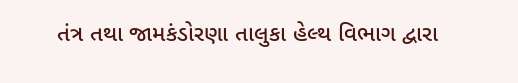તંત્ર તથા જામકંડોરણા તાલુકા હેલ્થ વિભાગ દ્વારા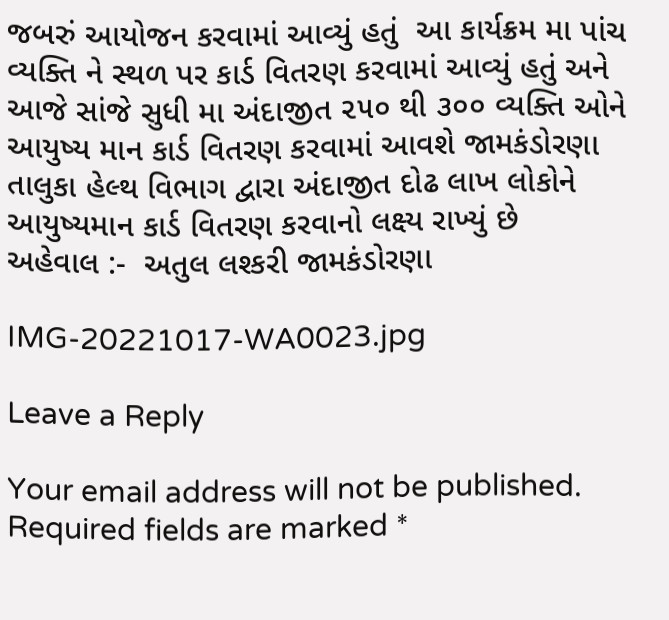જબરું આયોજન કરવામાં આવ્યું હતું  આ કાર્યક્રમ મા પાંચ વ્યક્તિ ને સ્થળ પર કાર્ડ વિતરણ કરવામાં આવ્યું હતું અને આજે સાંજે સુધી મા અંદાજીત ૨૫૦ થી ૩૦૦ વ્યક્તિ ઓને આયુષ્ય માન કાર્ડ વિતરણ કરવામાં આવશે જામકંડોરણા તાલુકા હેલ્થ વિભાગ દ્વારા અંદાજીત દોઢ લાખ લોકોને આયુષ્યમાન કાર્ડ વિતરણ કરવાનો લક્ષ્ય રાખ્યું છે
અહેવાલ :-  અતુલ લશ્કરી જામકંડોરણા

IMG-20221017-WA0023.jpg

Leave a Reply

Your email address will not be published. Required fields are marked *